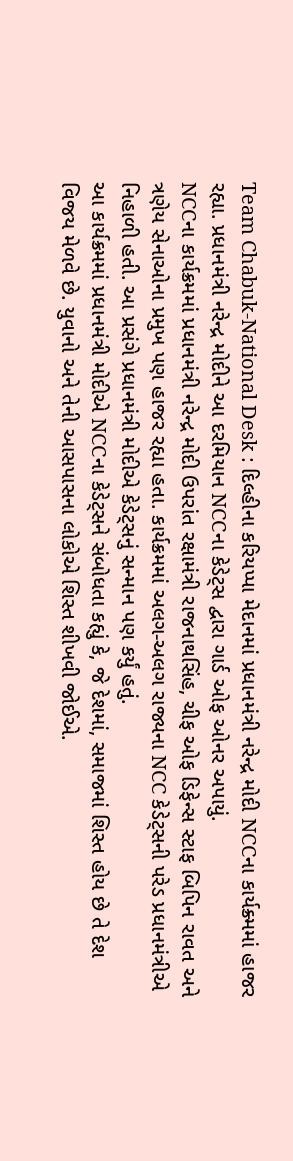Team Chabuk-National Desk : દિલ્હીના કરિયપ્પા મેદાનમાં પ્રધાનમંત્રી નરેન્દ્ર મોદી NCCના કાર્યક્ર્મમાં હાજર રહ્યા. પ્રધાનમંત્રી નરેન્દ્ર મોદીને આ દરમિયાન NCCના કેડેટ્સ દ્વારા ગાર્ડ ઓફ ઓનર અપાયું.
NCCના કાર્યક્રમમાં પ્રધાનમંત્રી નરેન્દ્ર મોદી ઉપરાંત રક્ષામંત્રી રાજનાથસિંહ, ચીફ ઓફ ડિફેન્સ સ્ટાફ બિપિન રાવત અને ત્રણેય સેનાઓના પ્રમુખ પણ હાજર રહ્યા હતા. કાર્યક્રમમાં અલગ-અલગ રાજ્યના NCC કેડેટ્સની પરેડ પ્રધાનમંત્રીએ નિહાળી હતી. આ પ્રસંગે પ્રધાનમંત્રી મોદીએ કેડેટ્સનું સન્માન પણ કર્યું હતું.
આ કાર્યક્રમમાં પ્રધાનમંત્રી મોદીએ NCCના કેડેટ્સને સંબોધતા કહ્યું કે, જે દેશમાં, સમાજમાં શિસ્ત હોય છે તે દેશ વિજય મેળવે છે. યુવાનો અને તેની આસપાસના લોકોએ શિસ્ત શીખવી જોઈએ.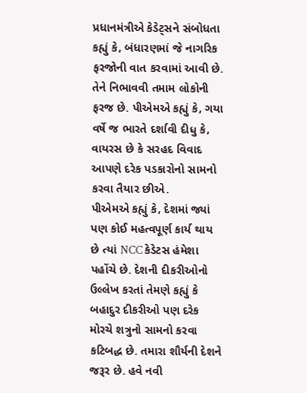પ્રધાનમંત્રીએ કેડેટ્સને સંબોધતા કહ્યું કે, બંધારણમાં જે નાગરિક ફરજોની વાત કરવામાં આવી છે. તેને નિભાવવી તમામ લોકોની ફરજ છે. પીએમએ કહ્યું કે, ગયા વર્ષે જ ભારતે દર્શાવી દીધુ કે, વાયરસ છે કે સરહદ વિવાદ આપણે દરેક પડકારોનો સામનો કરવા તૈયાર છીએ.
પીએમએ કહ્યું કે, દેશમાં જ્યાં પણ કોઈ મહત્વપૂર્ણ કાર્ય થાય છે ત્યાં NCC કેડેટસ હંમેશા પહોંચે છે. દેશની દીકરીઓનો ઉલ્લેખ કરતાં તેમણે કહ્યું કે બહાદુર દીકરીઓ પણ દરેક મોરચે શત્રુનો સામનો કરવા કટિબદ્ધ છે. તમારા શૌર્યની દેશને જરૂર છે. હવે નવી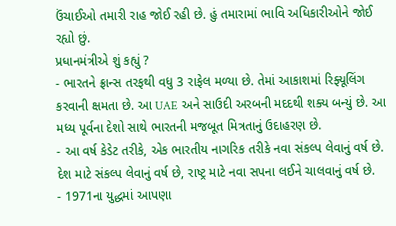ઉંચાઈઓ તમારી રાહ જોઈ રહી છે. હું તમારામાં ભાવિ અધિકારીઓને જોઈ રહ્યો છું.
પ્રધાનમંત્રીએ શું કહ્યું ?
- ભારતને ફ્રાન્સ તરફથી વધુ 3 રાફેલ મળ્યા છે. તેમાં આકાશમાં રિફ્યૂલિંગ કરવાની ક્ષમતા છે. આ UAE અને સાઉદી અરબની મદદથી શક્ય બન્યું છે. આ મધ્ય પૂર્વના દેશો સાથે ભારતની મજબૂત મિત્રતાનું ઉદાહરણ છે.
- આ વર્ષ કેડેટ તરીકે, એક ભારતીય નાગરિક તરીકે નવા સંકલ્પ લેવાનું વર્ષ છે. દેશ માટે સંકલ્પ લેવાનું વર્ષ છે, રાષ્ટ્ર માટે નવા સપના લઈને ચાલવાનું વર્ષ છે.
- 1971ના યુદ્ધમાં આપણા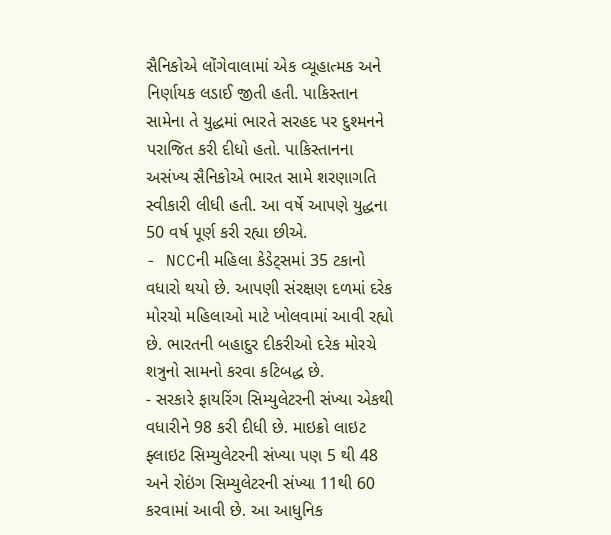સૈનિકોએ લોંગેવાલામાં એક વ્યૂહાત્મક અને નિર્ણાયક લડાઈ જીતી હતી. પાકિસ્તાન સામેના તે યુદ્ધમાં ભારતે સરહદ પર દુશ્મનને પરાજિત કરી દીધો હતો. પાકિસ્તાનના અસંખ્ય સૈનિકોએ ભારત સામે શરણાગતિ સ્વીકારી લીધી હતી. આ વર્ષે આપણે યુદ્ધના 50 વર્ષ પૂર્ણ કરી રહ્યા છીએ.
- NCCની મહિલા કેડેટ્સમાં 35 ટકાનો વધારો થયો છે. આપણી સંરક્ષણ દળમાં દરેક મોરચો મહિલાઓ માટે ખોલવામાં આવી રહ્યો છે. ભારતની બહાદુર દીકરીઓ દરેક મોરચે શત્રુનો સામનો કરવા કટિબદ્ધ છે.
- સરકારે ફાયરિંગ સિમ્યુલેટરની સંખ્યા એકથી વધારીને 98 કરી દીધી છે. માઇક્રો લાઇટ ફ્લાઇટ સિમ્યુલેટરની સંખ્યા પણ 5 થી 48 અને રોઇંગ સિમ્યુલેટરની સંખ્યા 11થી 60 કરવામાં આવી છે. આ આધુનિક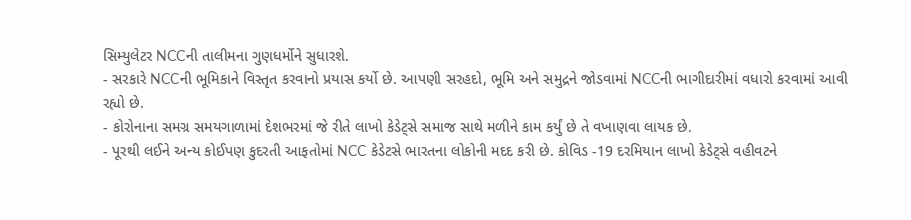સિમ્યુલેટર NCCની તાલીમના ગુણધર્મોને સુધારશે.
- સરકારે NCCની ભૂમિકાને વિસ્તૃત કરવાનો પ્રયાસ કર્યો છે. આપણી સરહદો, ભૂમિ અને સમુદ્રને જોડવામાં NCCની ભાગીદારીમાં વધારો કરવામાં આવી રહ્યો છે.
- કોરોનાના સમગ્ર સમયગાળામાં દેશભરમાં જે રીતે લાખો કેડેટ્સે સમાજ સાથે મળીને કામ કર્યું છે તે વખાણવા લાયક છે.
- પૂરથી લઈને અન્ય કોઈપણ કુદરતી આફતોમાં NCC કેડેટસે ભારતના લોકોની મદદ કરી છે. કોવિડ -19 દરમિયાન લાખો કેડેટ્સે વહીવટને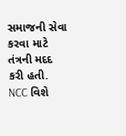સમાજની સેવા કરવા માટે તંત્રની મદદ કરી હતી.
NCC વિશે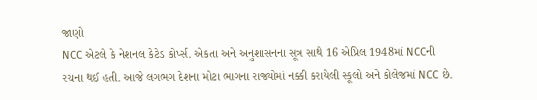જાણો
NCC એટલે કે નેશનલ કેટેડ કોર્પ્સ. એકતા અને અનુશાસનના સૂત્ર સાથે 16 એપ્રિલ 1948માં NCCની રચના થઈ હતી. આજે લગભગ દેશના મોટા ભાગના રાજ્યોમાં નક્કી કરાયેલી સ્કૂલો અને કોલેજમાં NCC છે.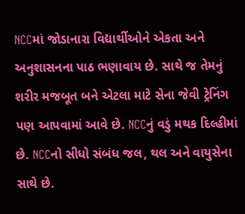NCCમાં જોડાનારા વિદ્યાર્થીઓને એકતા અને અનુશાસનના પાઠ ભણાવાય છે. સાથે જ તેમનું શરીર મજબૂત બને એટલા માટે સેના જેવી ટ્રેનિંગ પણ આપવામાં આવે છે. NCCનું વડું મથક દિલ્હીમાં છે. NCCનો સીધો સંબંધ જલ, થલ અને વાયુસેના સાથે છે.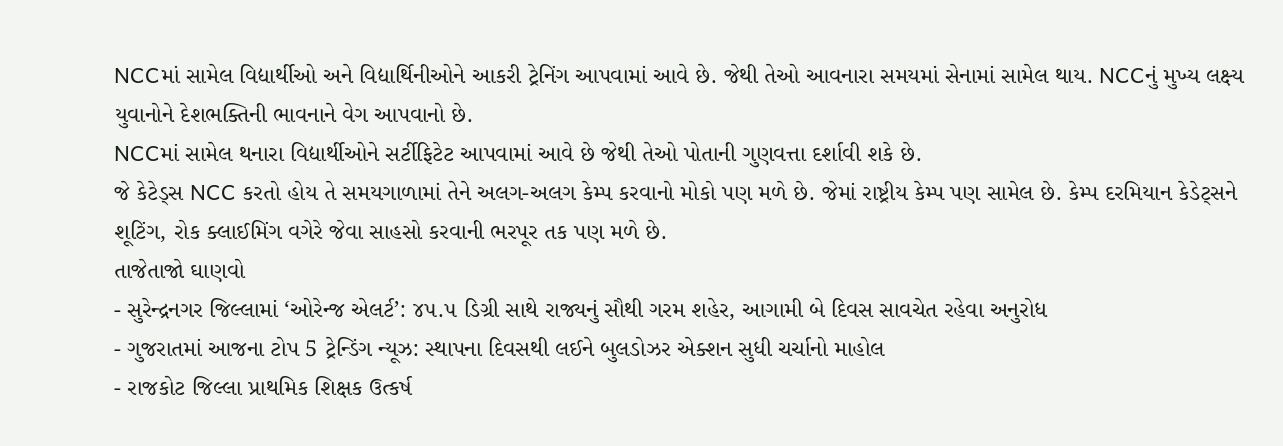NCCમાં સામેલ વિદ્યાર્થીઓ અને વિદ્યાર્થિનીઓને આકરી ટ્રેનિંગ આપવામાં આવે છે. જેથી તેઓ આવનારા સમયમાં સેનામાં સામેલ થાય. NCCનું મુખ્ય લક્ષ્ય યુવાનોને દેશભક્તિની ભાવનાને વેગ આપવાનો છે.
NCCમાં સામેલ થનારા વિદ્યાર્થીઓને સર્ટીફિટેટ આપવામાં આવે છે જેથી તેઓ પોતાની ગુણવત્તા દર્શાવી શકે છે.
જે કેટેડ્સ NCC કરતો હોય તે સમયગાળામાં તેને અલગ-અલગ કેમ્પ કરવાનો મોકો પણ મળે છે. જેમાં રાષ્ટ્રીય કેમ્પ પણ સામેલ છે. કેમ્પ દરમિયાન કેડેટ્સને શૂટિંગ, રોક ક્લાઈમિંગ વગેરે જેવા સાહસો કરવાની ભરપૂર તક પણ મળે છે.
તાજેતાજો ઘાણવો
- સુરેન્દ્રનગર જિલ્લામાં ‘ઓરેન્જ એલર્ટ’: ૪૫.૫ ડિગ્રી સાથે રાજ્યનું સૌથી ગરમ શહેર, આગામી બે દિવસ સાવચેત રહેવા અનુરોધ
- ગુજરાતમાં આજના ટોપ 5 ટ્રેન્ડિંગ ન્યૂઝ: સ્થાપના દિવસથી લઈને બુલડોઝર એક્શન સુધી ચર્ચાનો માહોલ
- રાજકોટ જિલ્લા પ્રાથમિક શિક્ષક ઉત્કર્ષ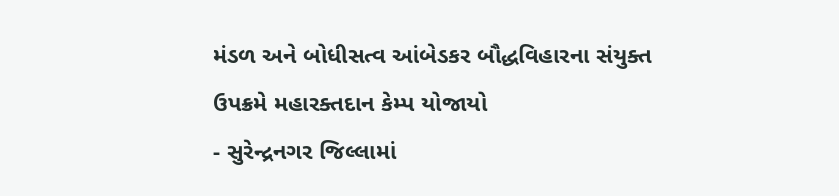મંડળ અને બોધીસત્વ આંબેડકર બૌદ્ધવિહારના સંયુક્ત ઉપક્રમે મહારક્તદાન કેમ્પ યોજાયો
- સુરેન્દ્રનગર જિલ્લામાં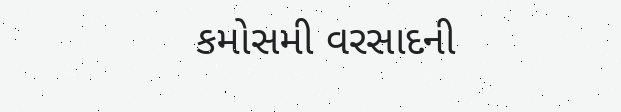કમોસમી વરસાદની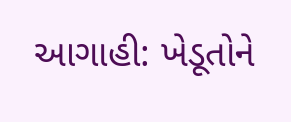આગાહી: ખેડૂતોને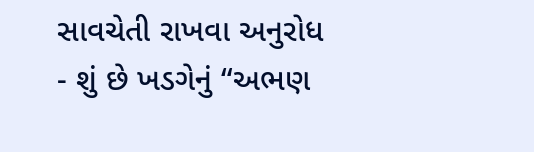સાવચેતી રાખવા અનુરોધ
- શું છે ખડગેનું “અભણ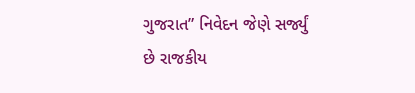ગુજરાત” નિવેદન જેણે સર્જ્યું છે રાજકીય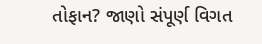તોફાન? જાણો સંપૂર્ણ વિગત